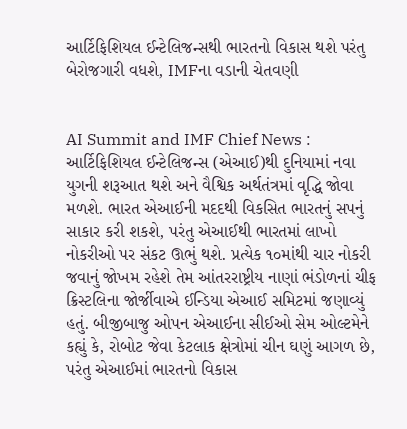આર્ટિફિશિયલ ઈન્ટેલિજન્સથી ભારતનો વિકાસ થશે પરંતુ બેરોજગારી વધશે, IMFના વડાની ચેતવણી


AI Summit and IMF Chief News : આર્ટિફિશિયલ ઈન્ટેલિજન્સ (એઆઈ)થી દુનિયામાં નવા યુગની શરૂઆત થશે અને વૈશ્વિક અર્થતંત્રમાં વૃદ્ધિ જોવા મળશે. ભારત એઆઈની મદદથી વિકસિત ભારતનું સપનું સાકાર કરી શકશે, પરંતુ એઆઈથી ભારતમાં લાખો નોકરીઓ પર સંકટ ઊભું થશે. પ્રત્યેક ૧૦માંથી ચાર નોકરી જવાનું જોખમ રહેશે તેમ આંતરરાષ્ટ્રીય નાણાં ભંડોળનાં ચીફ ક્રિસ્ટલિના જોર્જીવાએ ઈન્ડિયા એઆઈ સમિટમાં જણાવ્યું હતું. બીજીબાજુ ઓપન એઆઈના સીઈઓ સેમ ઓલ્ટમેને કહ્યું કે, રોબોટ જેવા કેટલાક ક્ષેત્રોમાં ચીન ઘણું આગળ છે, પરંતુ એઆઈમાં ભારતનો વિકાસ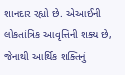શાનદાર રહ્યો છે. એઆઈની લોકતાંત્રિક આવૃત્તિની શક્ય છે, જેનાથી આર્થિક શક્તિનું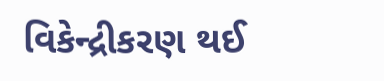વિકેન્દ્રીકરણ થઈ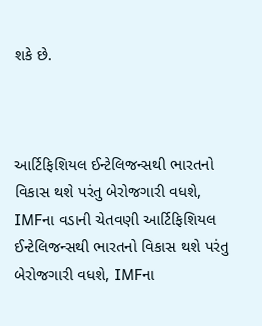શકે છે.



આર્ટિફિશિયલ ઈન્ટેલિજન્સથી ભારતનો વિકાસ થશે પરંતુ બેરોજગારી વધશે, IMFના વડાની ચેતવણી આર્ટિફિશિયલ ઈન્ટેલિજન્સથી ભારતનો વિકાસ થશે પરંતુ બેરોજગારી વધશે, IMFના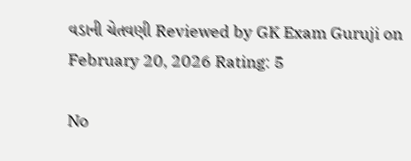વડાની ચેતવણી Reviewed by GK Exam Guruji on February 20, 2026 Rating: 5

No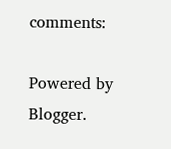comments:

Powered by Blogger.